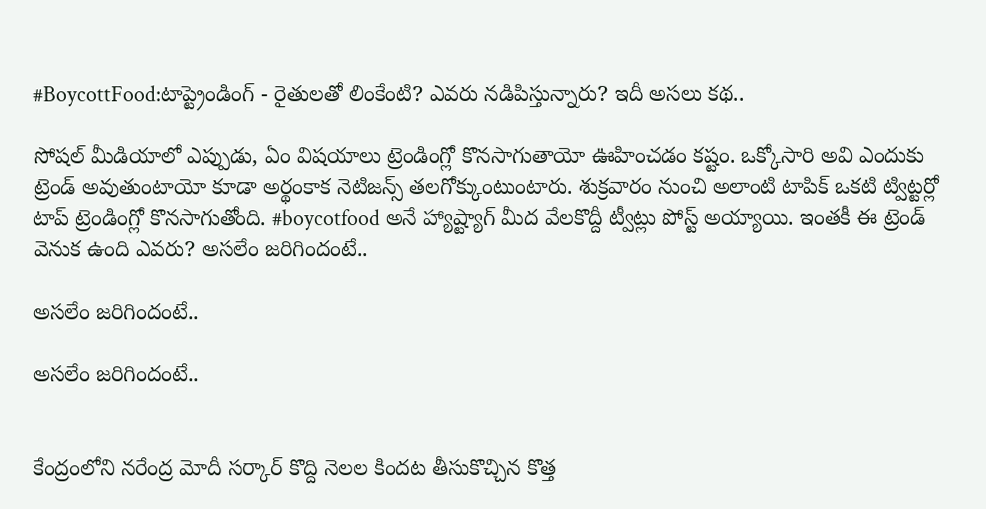#BoycottFood:టాప్ట్రెండింగ్ - రైతులతో లింకేంటి? ఎవరు నడిపిస్తున్నారు? ఇదీ అసలు కథ..

సోషల్ మీడియాలో ఎప్పుడు, ఏం విషయాలు ట్రెండింగ్లో కొనసాగుతాయో ఊహించడం కష్టం. ఒక్కోసారి అవి ఎందుకు ట్రెండ్ అవుతుంటాయో కూడా అర్థంకాక నెటిజన్స్ తలగోక్కుంటుంటారు. శుక్రవారం నుంచి అలాంటి టాపిక్ ఒకటి ట్విట్టర్లో టాప్ ట్రెండింగ్లో కొనసాగుతోంది. #boycotfood అనే హ్యాష్ట్యాగ్ మీద వేలకొద్దీ ట్వీట్లు పోస్ట్ అయ్యాయి. ఇంతకీ ఈ ట్రెండ్ వెనుక ఉంది ఎవరు? అసలేం జరిగిందంటే..

అసలేం జరిగిందంటే..

అసలేం జరిగిందంటే..


కేంద్రంలోని నరేంద్ర మోదీ సర్కార్ కొద్ది నెలల కిందట తీసుకొచ్చిన కొత్త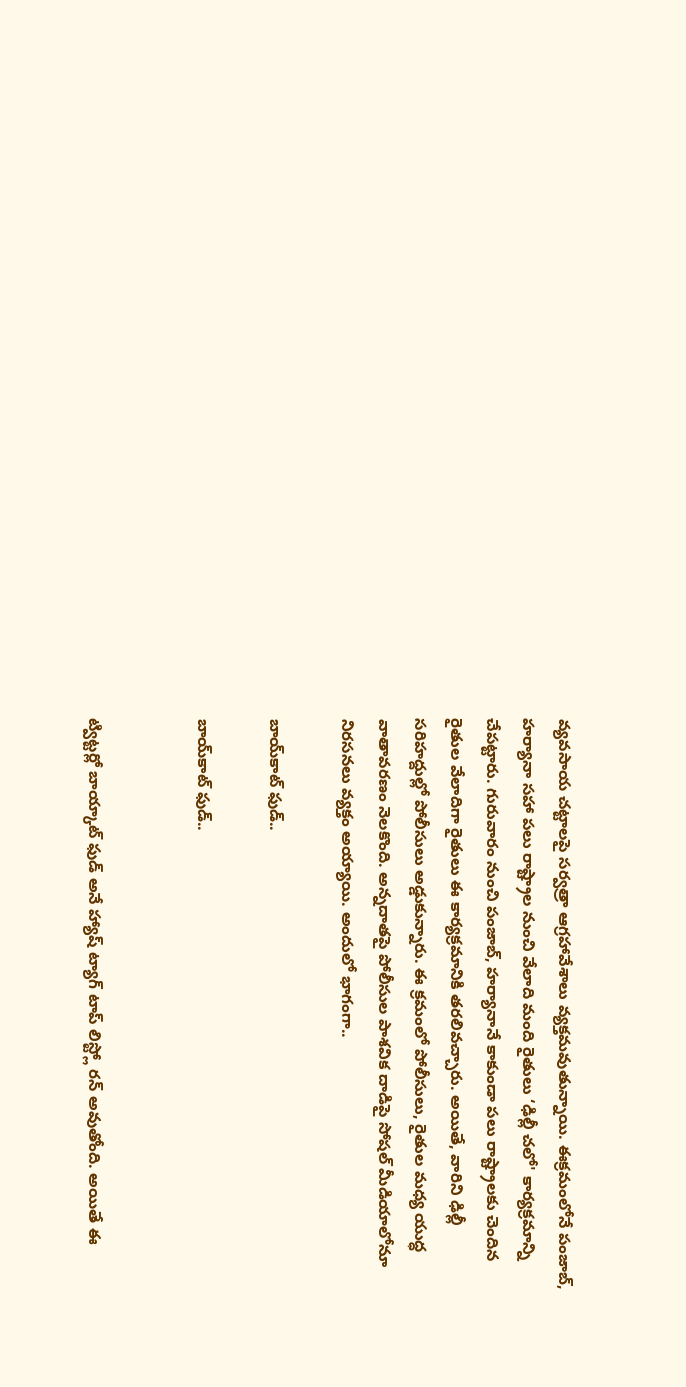వ్యవసాయ చట్టాలపై సర్వత్రా ఆగ్రహావేశాలు వ్యక్తమవుతున్నాయి. ఈక్రమంలోనే పంజాబ్, హర్యానా సహా పలు రాష్ట్రాల నుంచి వేలాది మంది రైతులు ‘ఢిల్లీ చలో' కార్యక్రమాన్ని చేపట్టారు. గురువారం నుంచి పంజాబ్, హర్యానానే కాకుండా పలు రాష్ట్రాలకు చెందిన రైతుల వేలాదిగా రైతులు ఈ కార్యక్రమానికి తరలివచ్చారు. అయితే, వారిని ఢిల్లీ సరిహద్దుల్లో పోలీసులు అడ్డుకున్నారు. ఈ క్రమంలో పోలీసులు, రైతుల మధ్య యుద్ధ వాతావరణం నెలకొంది. అన్నదాతపై పోలీసుల పాశవిక దాడిపై సోషల్ మీడియాలోనూ నిరసనలు వ్యక్తం అయ్యాయి. అందులో భాగంగా..

బాయ్‌కాట్ ఫుడ్..

బాయ్‌కాట్ ఫుడ్..


ట్విట్టర్లో బాయ్కాట్ ఫుడ్ అనే హ్యాష్ ట్యాగ్ టాప్ లిస్ట్లో రన్ అవుతోంది. అయితే ఈ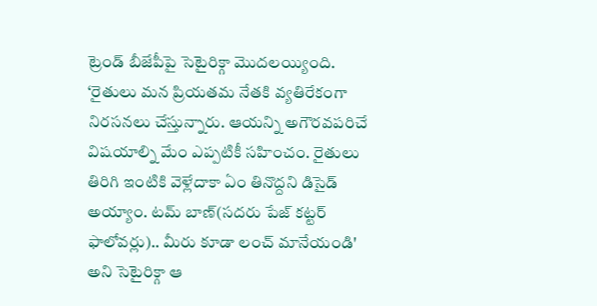ట్రెండ్ బీజేపీపై సెటైరిక్గా మొదలయ్యింది. ‘రైతులు మన ప్రియతమ నేతకి వ్యతిరేకంగా నిరసనలు చేస్తున్నారు. ఆయన్ని అగౌరవపరిచే విషయాల్ని మేం ఎప్పటికీ సహించం. రైతులు తిరిగి ఇంటికి వెళ్లేదాకా ఏం తినొద్దని డిసైడ్ అయ్యాం. టమ్ బాణ్(సదరు పేజ్ కట్టర్ ఫాలోవర్లు).. మీరు కూడా లంచ్ మానేయండి' అని సెటైరిక్గా ఆ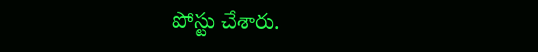పోస్టు చేశారు.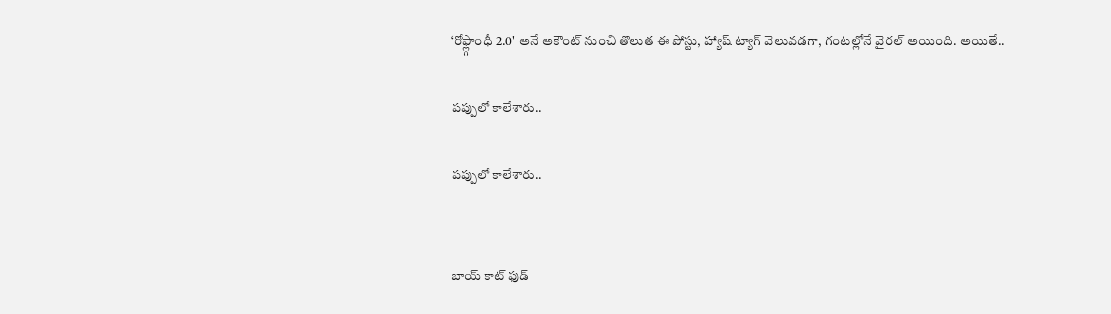‘రోఫ్ల్గాంధీ 2.0' అనే అకౌంట్ నుంచి తొలుత ఈ పోస్టు, హ్యాష్ ట్యాగ్ వెలువడగా, గంటల్లోనే వైరల్ అయింది. అయితే..

పప్పులో కాలేశారు..

పప్పులో కాలేశారు..


బాయ్ కాట్ ఫుడ్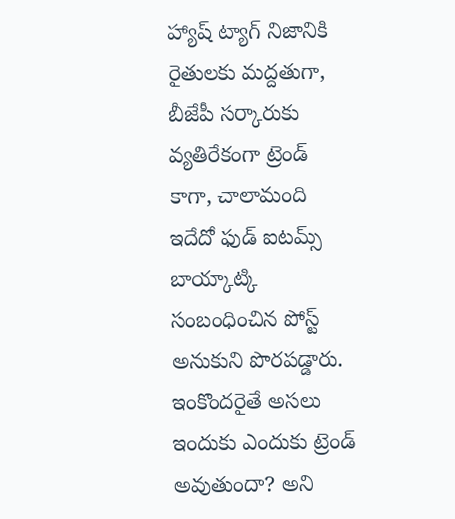హ్యాష్ ట్యాగ్ నిజానికి రైతులకు మద్దతుగా, బీజేపీ సర్కారుకు వ్యతిరేకంగా ట్రెండ్ కాగా, చాలామంది ఇదేదో ఫుడ్ ఐటమ్స్ బాయ్కాట్కి సంబంధించిన పోస్ట్ అనుకుని పొరపడ్డారు. ఇంకొందరైతే అసలు ఇందుకు ఎందుకు ట్రెండ్ అవుతుందా? అని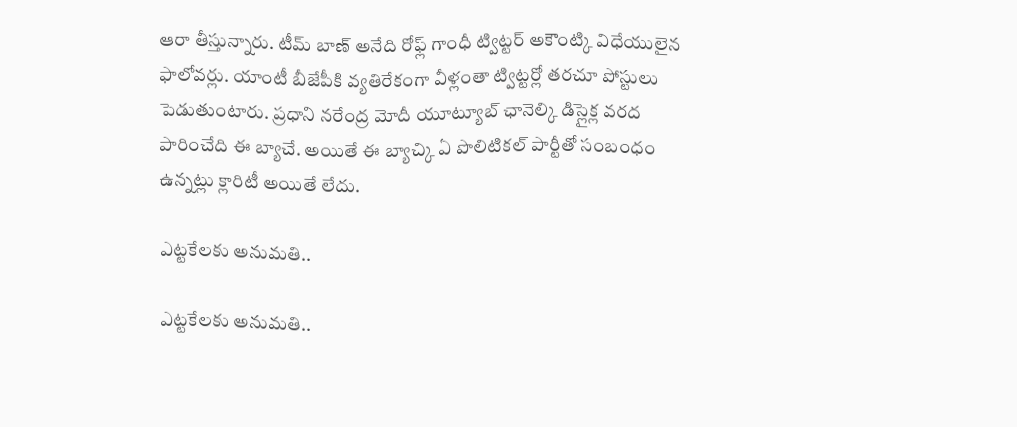ఆరా తీస్తున్నారు. టీమ్ బాణ్ అనేది రోఫ్ల్ గాంధీ ట్విట్టర్ అకౌంట్కి విధేయులైన ఫాలోవర్లు. యాంటీ బీజేపీకి వ్యతిరేకంగా వీళ్లంతా ట్విట్టర్లో తరచూ పోస్టులు పెడుతుంటారు. ప్రధాని నరేంద్ర మోదీ యూట్యూబ్ ఛానెల్కి డిస్లైక్ల వరద పారించేది ఈ బ్యాచే. అయితే ఈ బ్యాచ్కి ఏ పొలిటికల్ పార్టీతో సంబంధం ఉన్నట్లు క్లారిటీ అయితే లేదు.

ఎట్టకేలకు అనుమతి..

ఎట్టకేలకు అనుమతి..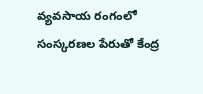వ్యవసాయ రంగంలో సంస్కరణల పేరుతో కేంద్ర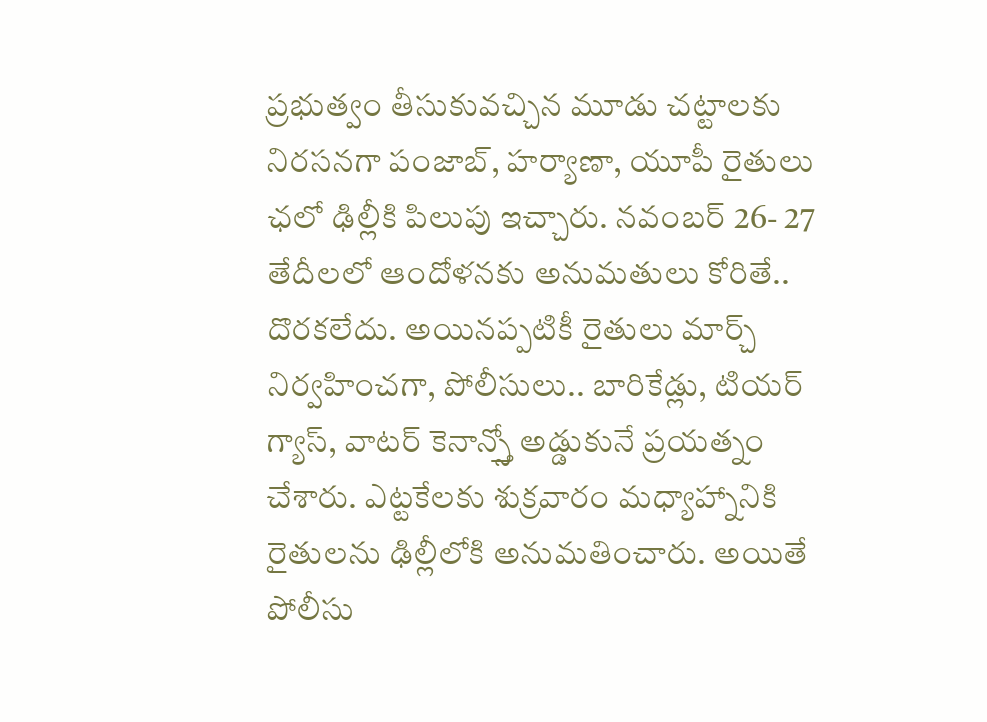ప్రభుత్వం తీసుకువచ్చిన మూడు చట్టాలకు నిరసనగా పంజాబ్, హర్యాణా, యూపీ రైతులు ఛలో ఢిల్లీకి పిలుపు ఇచ్చారు. నవంబర్ 26- 27 తేదీలలో ఆందోళనకు అనుమతులు కోరితే.. దొరకలేదు. అయినప్పటికీ రైతులు మార్చ్ నిర్వహించగా, పోలీసులు.. బారికేడ్లు, టియర్ గ్యాస్, వాటర్ కెనాన్స్తో అడ్డుకునే ప్రయత్నం చేశారు. ఎట్టకేలకు శుక్రవారం మధ్యాహ్నానికి రైతులను ఢిల్లీలోకి అనుమతించారు. అయితే పోలీసు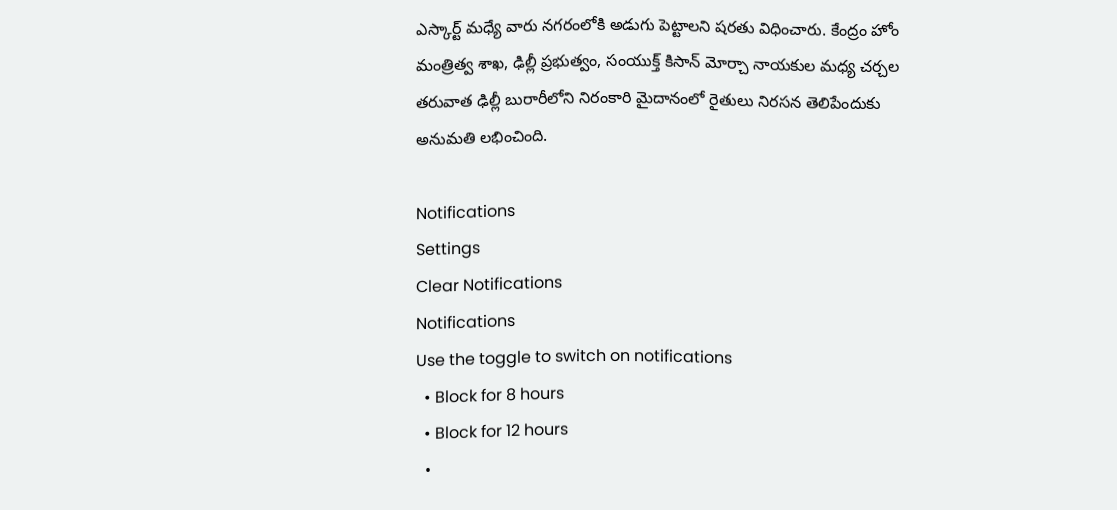ఎస్కార్ట్‌ మధ్యే వారు నగరంలోకి అడుగు పెట్టాలని షరతు విధించారు. కేంద్రం హోం మంత్రిత్వ శాఖ, ఢిల్లీ ప్రభుత్వం, సంయుక్త్‌ కిసాన్ మోర్చా నాయకుల మధ్య చర్చల తరువాత ఢిల్లీ బురారీలోని నిరంకారి మైదానంలో రైతులు నిరసన తెలిపేందుకు అనుమతి లభించింది.

Notifications
Settings
Clear Notifications
Notifications
Use the toggle to switch on notifications
  • Block for 8 hours
  • Block for 12 hours
  •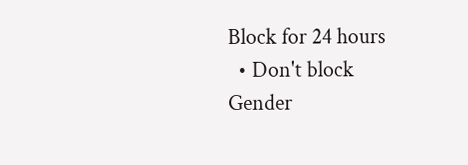Block for 24 hours
  • Don't block
Gender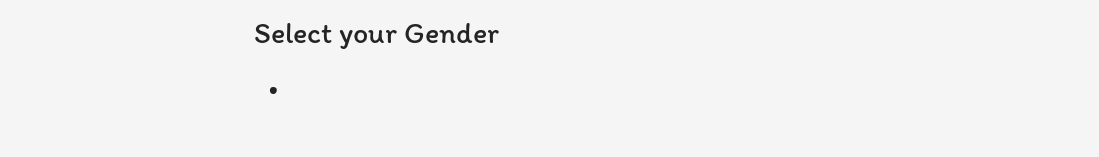Select your Gender
  •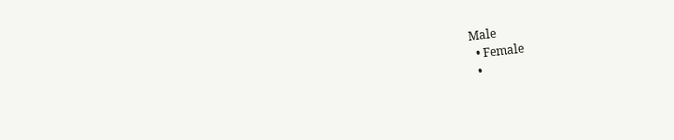Male
  • Female
  •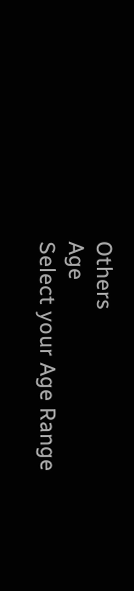Others
Age
Select your Age Range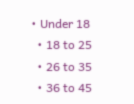• Under 18
  • 18 to 25
  • 26 to 35
  • 36 to 45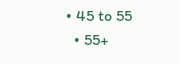• 45 to 55
  • 55+